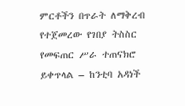ምርቶችን በጥራት ለማቅረብ የተጀመረው የገበያ ትስስር የመፍጠር ሥራ ተጠናክሮ ይቀጥላል – ከንቲባ አዳነች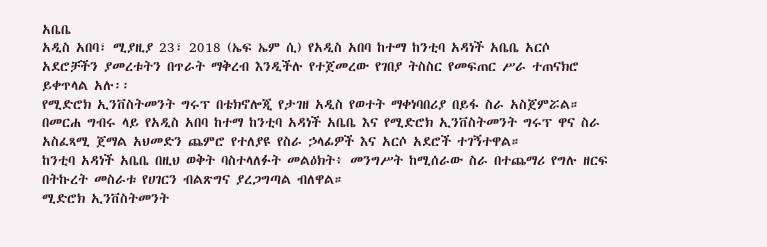አቤቤ
አዲስ አበባ፣ ሚያዚያ 23፣ 2018 (ኤፍ ኤም ሲ) የአዲስ አበባ ከተማ ከንቲባ አዳነች አቤቤ አርሶ አደሮቻችን ያመረቱትን በጥራት ማቅረብ እንዲችሉ የተጀመረው የገበያ ትስስር የመፍጠር ሥራ ተጠናክሮ ይቀጥላል አሉ፡፡
የሚድሮክ ኢንቨስትመንት ግሩፕ በቴክኖሎጂ የታገዘ አዲስ የወተት ማቀነባበሪያ በይፋ ስራ አስጀምሯል።
በመርሐ ግብሩ ላይ የአዲስ አበባ ከተማ ከንቲባ አዳነች አቤቤ እና የሚድሮክ ኢንቨስትመንት ግሩፕ ዋና ስራ አስፈጻሚ ጀማል አህመድን ጨምሮ የተለያዩ የስራ ኃላፊዎች እና አርሶ አደሮች ተገኝተዋል።
ከንቲባ አዳነች አቤቤ በዚህ ወቅት ባስተላለፉት መልዕክት፥ መንግሥት ከሚሰራው ስራ በተጨማሪ የግሉ ዘርፍ በትኩረት መስራቱ የሀገርን ብልጽግና ያረጋግጣል ብለዋል።
ሚድሮክ ኢንቨስትመንት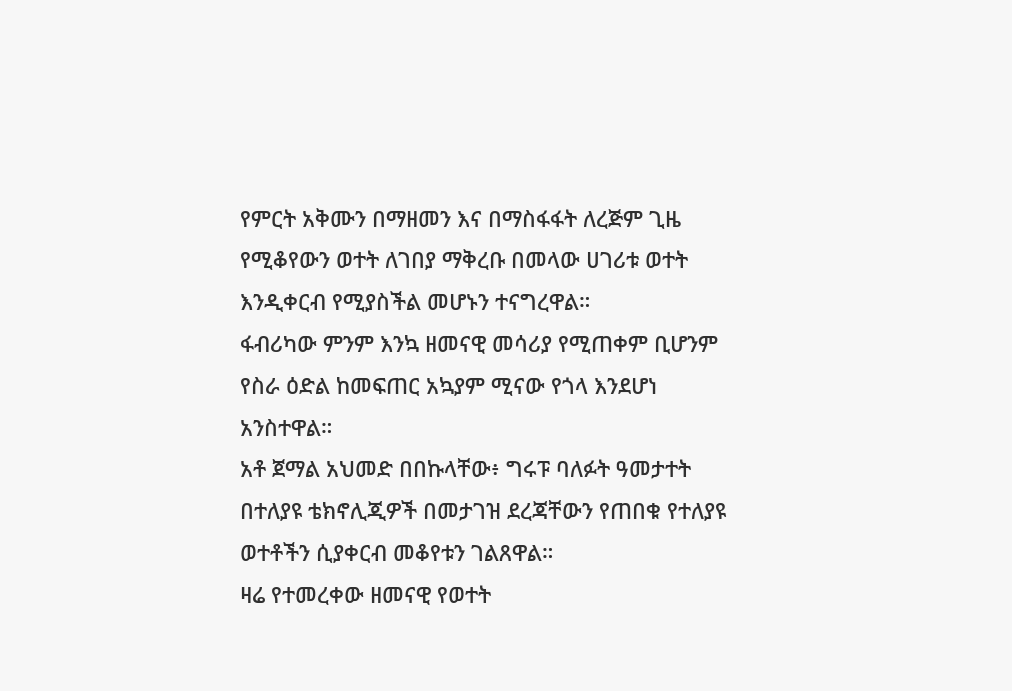የምርት አቅሙን በማዘመን እና በማስፋፋት ለረጅም ጊዜ የሚቆየውን ወተት ለገበያ ማቅረቡ በመላው ሀገሪቱ ወተት እንዲቀርብ የሚያስችል መሆኑን ተናግረዋል።
ፋብሪካው ምንም እንኳ ዘመናዊ መሳሪያ የሚጠቀም ቢሆንም የስራ ዕድል ከመፍጠር አኳያም ሚናው የጎላ እንደሆነ አንስተዋል።
አቶ ጀማል አህመድ በበኩላቸው፥ ግሩፑ ባለፉት ዓመታተት በተለያዩ ቴክኖሊጂዎች በመታገዝ ደረጃቸውን የጠበቁ የተለያዩ ወተቶችን ሲያቀርብ መቆየቱን ገልጸዋል።
ዛሬ የተመረቀው ዘመናዊ የወተት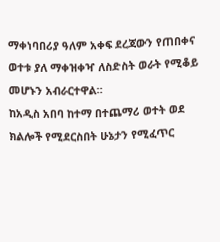ማቀነባበሪያ ዓለም አቀፍ ደረጃውን የጠበቀና ወተቱ ያለ ማቀዝቀዣ ለስድስት ወራት የሚቆይ መሆኑን አብራርተዋል።
ከአዲስ አበባ ከተማ በተጨማሪ ወተት ወደ ክልሎች የሚደርስበት ሁኔታን የሚፈጥር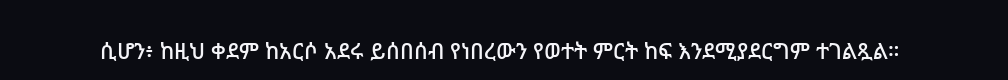ሲሆን፥ ከዚህ ቀደም ከአርሶ አደሩ ይሰበሰብ የነበረውን የወተት ምርት ከፍ እንደሚያደርግም ተገልጿል።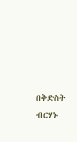በቅድስት ብርሃኑ